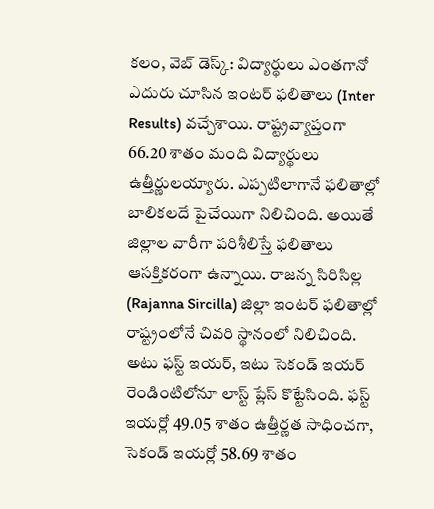కలం, వెబ్ డెస్క్: విద్యార్థులు ఎంతగానో ఎదురు చూసిన ఇంటర్ ఫలితాలు (Inter Results) వచ్చేశాయి. రాష్ట్రవ్యాప్తంగా 66.20 శాతం మంది విద్యార్థులు ఉత్తీర్ణులయ్యారు. ఎప్పటిలాగానే ఫలితాల్లో బాలికలదే పైచేయిగా నిలిచింది. అయితే జిల్లాల వారీగా పరిశీలిస్తే ఫలితాలు ఆసక్తికరంగా ఉన్నాయి. రాజన్న సిరిసిల్ల (Rajanna Sircilla) జిల్లా ఇంటర్ ఫలితాల్లో రాష్ట్రంలోనే చివరి స్థానంలో నిలిచింది. అటు ఫస్ట్ ఇయర్, ఇటు సెకండ్ ఇయర్ రెండింటిలోనూ లాస్ట్ ప్లేస్ కొట్టేసింది. ఫస్ట్ ఇయర్లో 49.05 శాతం ఉత్తీర్ణత సాధించగా, సెకండ్ ఇయర్లో 58.69 శాతం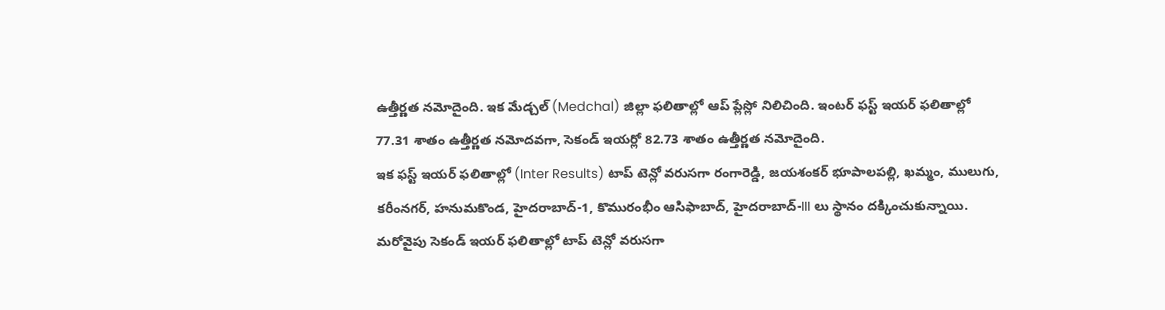ఉత్తీర్ణత నమోదైంది. ఇక మేడ్చల్ (Medchal) జిల్లా ఫలితాల్లో ఆప్ ప్లేస్లో నిలిచింది. ఇంటర్ ఫస్ట్ ఇయర్ ఫలితాల్లో 77.31 శాతం ఉత్తీర్ణత నమోదవగా, సెకండ్ ఇయర్లో 82.73 శాతం ఉత్తీర్ణత నమోదైంది.
ఇక ఫస్ట్ ఇయర్ ఫలితాల్లో (Inter Results) టాప్ టెన్లో వరుసగా రంగారెడ్డి, జయశంకర్ భూపాలపల్లి, ఖమ్మం, ములుగు, కరీంనగర్, హనుమకొండ, హైదరాబాద్-1, కొమురంభీం ఆసిఫాబాద్, హైదరాబాద్-III లు స్థానం దక్కించుకున్నాయి. మరోవైపు సెకండ్ ఇయర్ ఫలితాల్లో టాప్ టెన్లో వరుసగా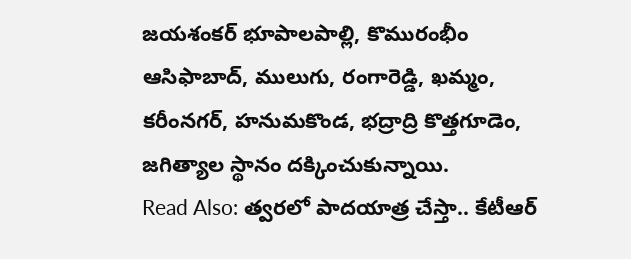జయశంకర్ భూపాలపాల్లి, కొమురంభీం ఆసిఫాబాద్, ములుగు, రంగారెడ్డి, ఖమ్మం, కరీంనగర్, హనుమకొండ, భద్రాద్రి కొత్తగూడెం, జగిత్యాల స్థానం దక్కించుకున్నాయి.
Read Also: త్వరలో పాదయాత్ర చేస్తా.. కేటీఆర్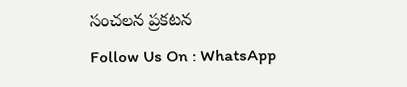సంచలన ప్రకటన
Follow Us On : WhatsApp